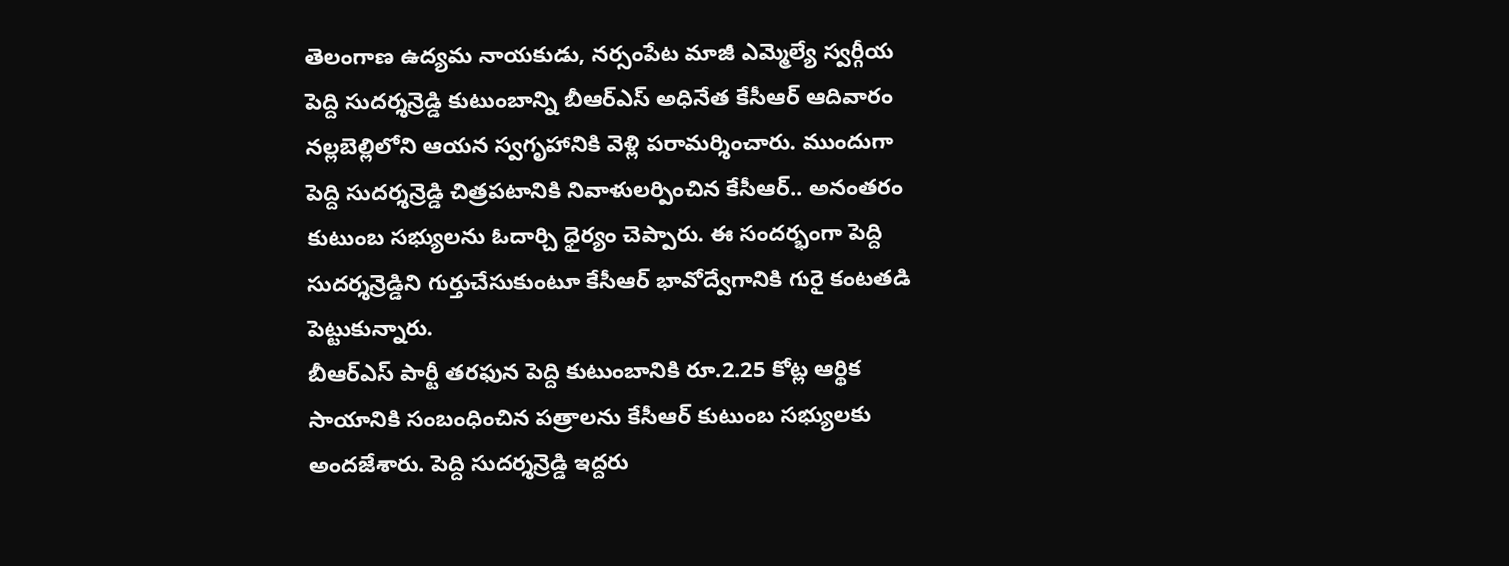తెలంగాణ ఉద్యమ నాయకుడు, నర్సంపేట మాజీ ఎమ్మెల్యే స్వర్గీయ పెద్ది సుదర్శన్రెడ్డి కుటుంబాన్ని బీఆర్ఎస్ అధినేత కేసీఆర్ ఆదివారం నల్లబెల్లిలోని ఆయన స్వగృహానికి వెళ్లి పరామర్శించారు. ముందుగా పెద్ది సుదర్శన్రెడ్డి చిత్రపటానికి నివాళులర్పించిన కేసీఆర్.. అనంతరం కుటుంబ సభ్యులను ఓదార్చి ధైర్యం చెప్పారు. ఈ సందర్భంగా పెద్ది సుదర్శన్రెడ్డిని గుర్తుచేసుకుంటూ కేసీఆర్ భావోద్వేగానికి గురై కంటతడి పెట్టుకున్నారు.
బీఆర్ఎస్ పార్టీ తరఫున పెద్ది కుటుంబానికి రూ.2.25 కోట్ల ఆర్థిక సాయానికి సంబంధించిన పత్రాలను కేసీఆర్ కుటుంబ సభ్యులకు అందజేశారు. పెద్ది సుదర్శన్రెడ్డి ఇద్దరు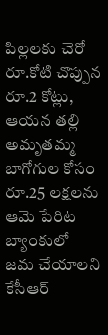పిల్లలకు చెరో రూ.కోటి చొప్పున రూ.2 కోట్లు, ఆయన తల్లి అమృతమ్మ బాగోగుల కోసం రూ.25 లక్షలను ఆమె పేరిట బ్యాంకులో జమ చేయాలని కేసీఆర్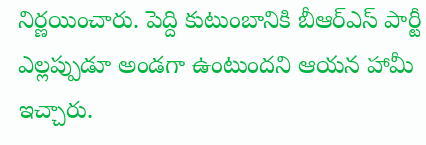నిర్ణయించారు. పెద్ది కుటుంబానికి బీఆర్ఎస్ పార్టీ ఎల్లప్పుడూ అండగా ఉంటుందని ఆయన హామీ ఇచ్చారు.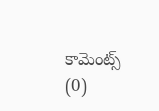కామెంట్స్ (0)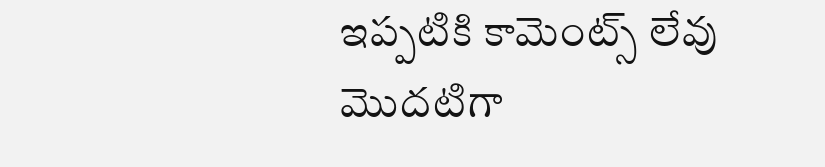ఇప్పటికి కామెంట్స్ లేవు
మొదటిగా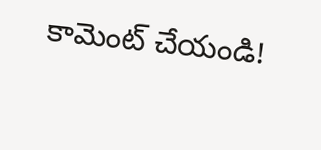కామెంట్ చేయండి!